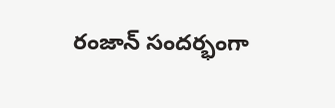రంజాన్ సందర్భంగా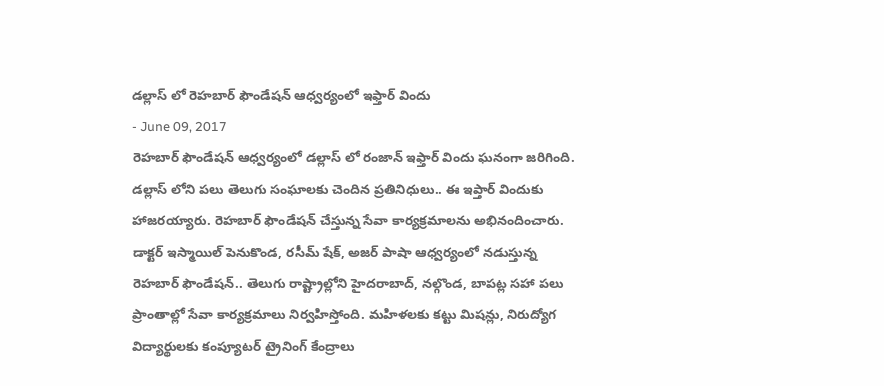డల్లాస్ లో రెహబార్ ఫౌండేషన్ ఆధ్వర్యంలో ఇఫ్తార్ విందు
- June 09, 2017
రెహబార్ ఫౌండేషన్ ఆధ్వర్యంలో డల్లాస్ లో రంజాన్ ఇఫ్తార్ విందు ఘనంగా జరిగింది. డల్లాస్ లోని పలు తెలుగు సంఘాలకు చెందిన ప్రతినిధులు.. ఈ ఇప్తార్ విందుకు హాజరయ్యారు. రెహబార్ ఫౌండేషన్ చేస్తున్న సేవా కార్యక్రమాలను అభినందించారు. డాక్టర్ ఇస్మాయిల్ పెనుకొండ, రసీమ్ షేక్, అజర్ పాషా ఆధ్వర్యంలో నడుస్తున్న రెహబార్ ఫౌండేషన్.. తెలుగు రాష్ట్రాల్లోని హైదరాబాద్, నల్గొండ, బాపట్ల సహా పలు ప్రాంతాల్లో సేవా కార్యక్రమాలు నిర్వహిస్తోంది. మహిళలకు కట్టు మిషన్లు, నిరుద్యోగ విద్యార్థులకు కంప్యూటర్ ట్రైనింగ్ కేంద్రాలు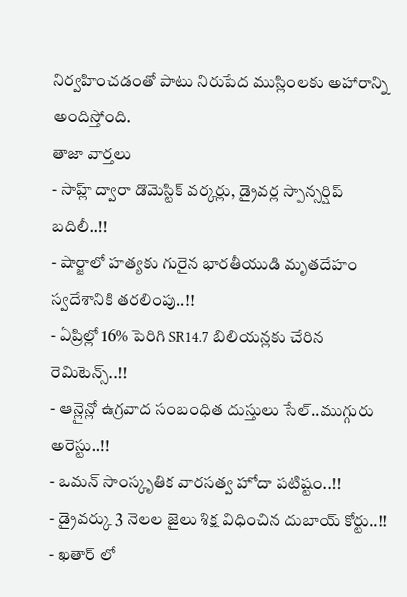నిర్వహించడంతో పాటు నిరుపేద ముస్లింలకు అహారాన్ని అందిస్తోంది.
తాజా వార్తలు
- సాహ్ల్ ద్వారా డొమెస్టిక్ వర్కర్లు, డ్రైవర్ల స్పాన్సర్షిప్ బదిలీ..!!
- షార్జాలో హత్యకు గురైన భారతీయుడి మృతదేహం స్వదేశానికి తరలింపు..!!
- ఏప్రిల్లో 16% పెరిగి SR14.7 బిలియన్లకు చేరిన రెమిటెన్స్..!!
- ఆన్లైన్లో ఉగ్రవాద సంబంధిత దుస్తులు సేల్..ముగ్గురు అరెస్టు..!!
- ఒమన్ సాంస్కృతిక వారసత్వ హోదా పటిష్టం..!!
- డ్రైవర్కు 3 నెలల జైలు శిక్ష విధించిన దుబాయ్ కోర్టు..!!
- ఖతార్ లో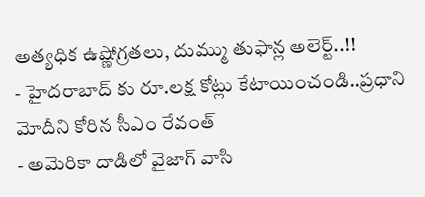అత్యధిక ఉష్ణోగ్రతలు, దుమ్ము తుఫాన్ల అలెర్ట్..!!
- హైదరాబాద్ కు రూ.లక్ష కోట్లు కేటాయించండి..ప్రధాని మోదీని కోరిన సీఎం రేవంత్
- అమెరికా దాడిలో వైజాగ్ వాసి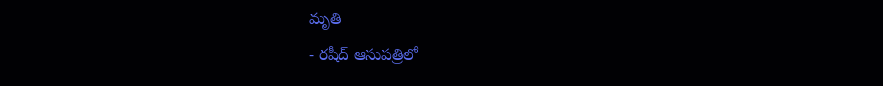మృతి
- రషీద్ ఆసుపత్రిలో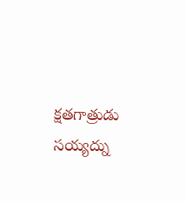క్షతగాత్రుడు సయ్యద్ను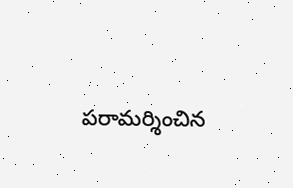పరామర్శించిన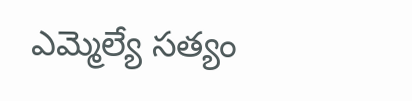ఎమ్మెల్యే సత్యం